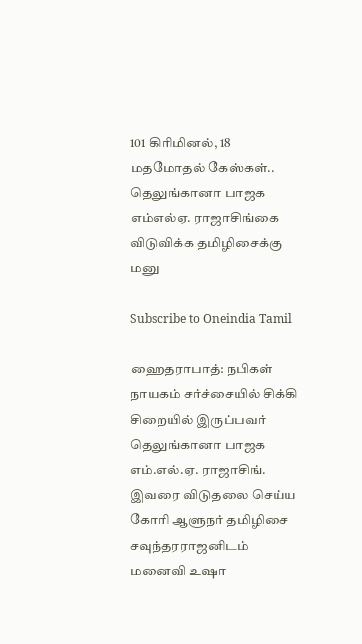101 கிரிமினல், 18 மதமோதல் கேஸ்கள்.. தெலுங்கானா பாஜக எம்எல்ஏ. ராஜாசிங்கை விடுவிக்க தமிழிசைக்கு மனு

Subscribe to Oneindia Tamil

ஹைதராபாத்: நபிகள் நாயகம் சர்ச்சையில் சிக்கி சிறையில் இருப்பவர் தெலுங்கானா பாஜக எம்.எல்.ஏ. ராஜாசிங். இவரை விடுதலை செய்ய கோரி ஆளுநர் தமிழிசை சவுந்தரராஜனிடம் மனைவி உஷா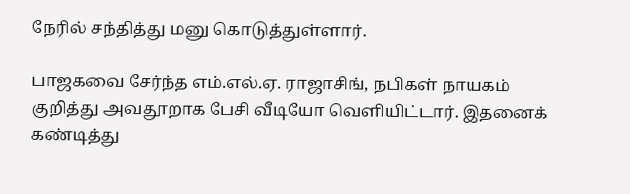நேரில் சந்தித்து மனு கொடுத்துள்ளார்.

பாஜகவை சேர்ந்த எம்.எல்.ஏ. ராஜாசிங், நபிகள் நாயகம் குறித்து அவதூறாக பேசி வீடியோ வெளியிட்டார். இதனைக் கண்டித்து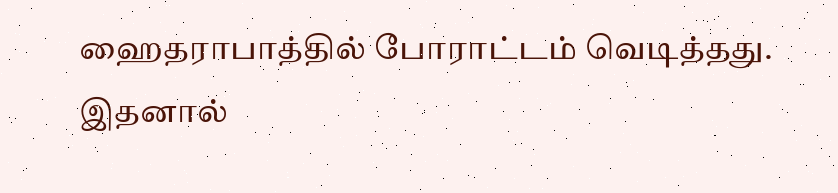ஹைதராபாத்தில் போராட்டம் வெடித்தது. இதனால்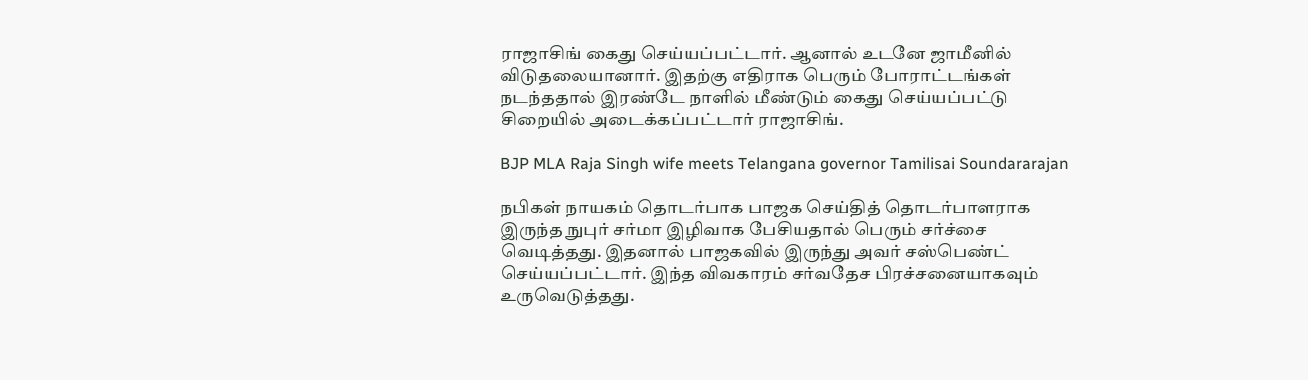ராஜாசிங் கைது செய்யப்பட்டார். ஆனால் உடனே ஜாமீனில் விடுதலையானார். இதற்கு எதிராக பெரும் போராட்டங்கள் நடந்ததால் இரண்டே நாளில் மீண்டும் கைது செய்யப்பட்டு சிறையில் அடைக்கப்பட்டார் ராஜாசிங்.

BJP MLA Raja Singh wife meets Telangana governor Tamilisai Soundararajan

நபிகள் நாயகம் தொடர்பாக பாஜக செய்தித் தொடர்பாளராக இருந்த நுபுர் சர்மா இழிவாக பேசியதால் பெரும் சர்ச்சை வெடித்தது. இதனால் பாஜகவில் இருந்து அவர் சஸ்பெண்ட் செய்யப்பட்டார். இந்த விவகாரம் சர்வதேச பிரச்சனையாகவும் உருவெடுத்தது.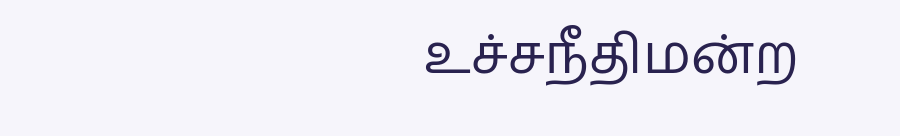உச்சநீதிமன்ற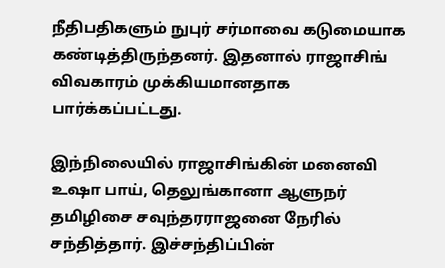நீதிபதிகளும் நுபுர் சர்மாவை கடுமையாக கண்டித்திருந்தனர். இதனால் ராஜாசிங் விவகாரம் முக்கியமானதாக பார்க்கப்பட்டது.

இந்நிலையில் ராஜாசிங்கின் மனைவி உஷா பாய், தெலுங்கானா ஆளுநர் தமிழிசை சவுந்தரராஜனை நேரில் சந்தித்தார். இச்சந்திப்பின்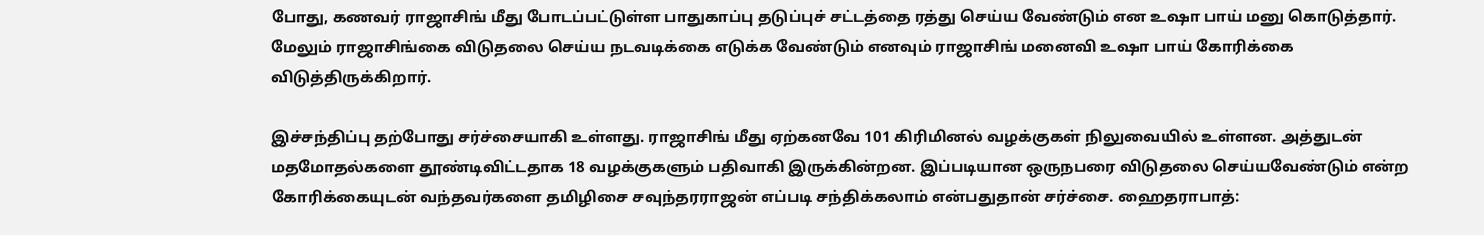போது, கணவர் ராஜாசிங் மீது போடப்பட்டுள்ள பாதுகாப்பு தடுப்புச் சட்டத்தை ரத்து செய்ய வேண்டும் என உஷா பாய் மனு கொடுத்தார். மேலும் ராஜாசிங்கை விடுதலை செய்ய நடவடிக்கை எடுக்க வேண்டும் எனவும் ராஜாசிங் மனைவி உஷா பாய் கோரிக்கை விடுத்திருக்கிறார்.

இச்சந்திப்பு தற்போது சர்ச்சையாகி உள்ளது. ராஜாசிங் மீது ஏற்கனவே 101 கிரிமினல் வழக்குகள் நிலுவையில் உள்ளன. அத்துடன் மதமோதல்களை தூண்டிவிட்டதாக 18 வழக்குகளும் பதிவாகி இருக்கின்றன. இப்படியான ஒருநபரை விடுதலை செய்யவேண்டும் என்ற கோரிக்கையுடன் வந்தவர்களை தமிழிசை சவுந்தரராஜன் எப்படி சந்திக்கலாம் என்பதுதான் சர்ச்சை. ஹைதராபாத்: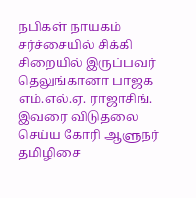நபிகள் நாயகம் சர்ச்சையில் சிக்கி சிறையில் இருப்பவர் தெலுங்கானா பாஜக எம்.எல்.ஏ. ராஜாசிங். இவரை விடுதலை செய்ய கோரி ஆளுநர் தமிழிசை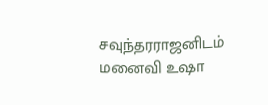சவுந்தரராஜனிடம் மனைவி உஷா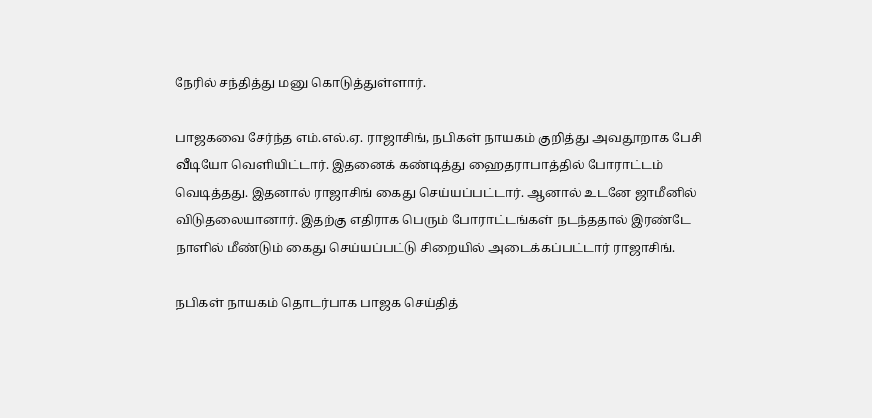நேரில் சந்தித்து மனு கொடுத்துள்ளார்.

பாஜகவை சேர்ந்த எம்.எல்.ஏ. ராஜாசிங், நபிகள் நாயகம் குறித்து அவதூறாக பேசி வீடியோ வெளியிட்டார். இதனைக் கண்டித்து ஹைதராபாத்தில் போராட்டம் வெடித்தது. இதனால் ராஜாசிங் கைது செய்யப்பட்டார். ஆனால் உடனே ஜாமீனில் விடுதலையானார். இதற்கு எதிராக பெரும் போராட்டங்கள் நடந்ததால் இரண்டே நாளில் மீண்டும் கைது செய்யப்பட்டு சிறையில் அடைக்கப்பட்டார் ராஜாசிங்.

நபிகள் நாயகம் தொடர்பாக பாஜக செய்தித்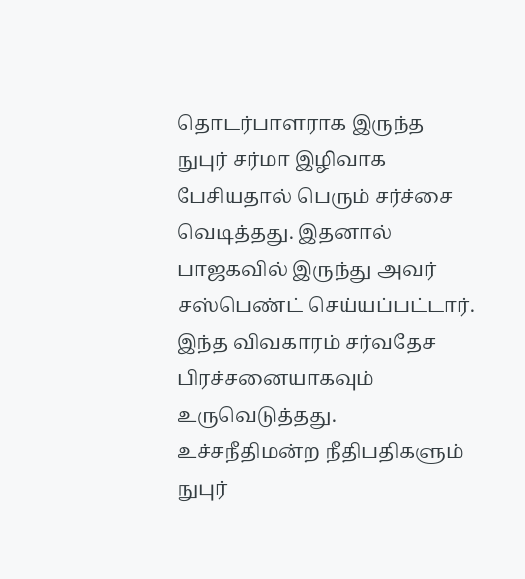தொடர்பாளராக இருந்த நுபுர் சர்மா இழிவாக பேசியதால் பெரும் சர்ச்சை வெடித்தது. இதனால் பாஜகவில் இருந்து அவர் சஸ்பெண்ட் செய்யப்பட்டார். இந்த விவகாரம் சர்வதேச பிரச்சனையாகவும் உருவெடுத்தது. உச்சநீதிமன்ற நீதிபதிகளும் நுபுர்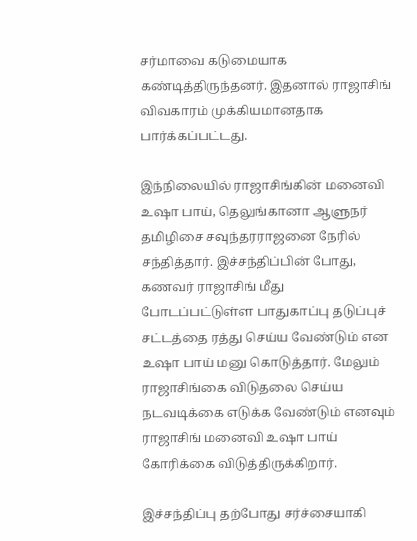சர்மாவை கடுமையாக கண்டித்திருந்தனர். இதனால் ராஜாசிங் விவகாரம் முக்கியமானதாக பார்க்கப்பட்டது.

இந்நிலையில் ராஜாசிங்கின் மனைவி உஷா பாய், தெலுங்கானா ஆளுநர் தமிழிசை சவுந்தரராஜனை நேரில் சந்தித்தார். இச்சந்திப்பின் போது, கணவர் ராஜாசிங் மீது போடப்பட்டுள்ள பாதுகாப்பு தடுப்புச் சட்டத்தை ரத்து செய்ய வேண்டும் என உஷா பாய் மனு கொடுத்தார். மேலும் ராஜாசிங்கை விடுதலை செய்ய நடவடிக்கை எடுக்க வேண்டும் எனவும் ராஜாசிங் மனைவி உஷா பாய் கோரிக்கை விடுத்திருக்கிறார்.

இச்சந்திப்பு தற்போது சர்ச்சையாகி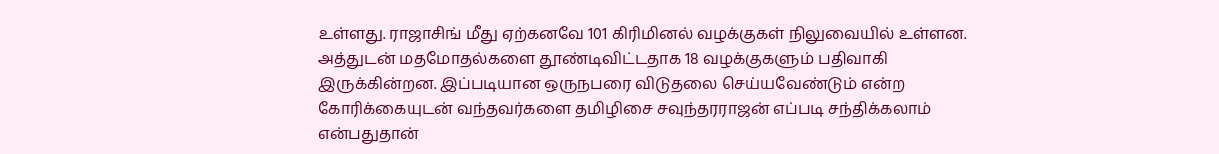உள்ளது. ராஜாசிங் மீது ஏற்கனவே 101 கிரிமினல் வழக்குகள் நிலுவையில் உள்ளன. அத்துடன் மதமோதல்களை தூண்டிவிட்டதாக 18 வழக்குகளும் பதிவாகி இருக்கின்றன. இப்படியான ஒருநபரை விடுதலை செய்யவேண்டும் என்ற கோரிக்கையுடன் வந்தவர்களை தமிழிசை சவுந்தரராஜன் எப்படி சந்திக்கலாம் என்பதுதான்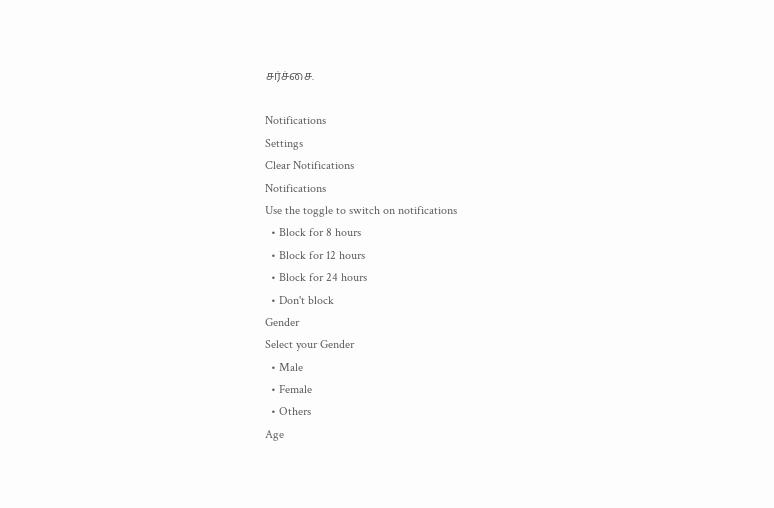சர்ச்சை.

Notifications
Settings
Clear Notifications
Notifications
Use the toggle to switch on notifications
  • Block for 8 hours
  • Block for 12 hours
  • Block for 24 hours
  • Don't block
Gender
Select your Gender
  • Male
  • Female
  • Others
Age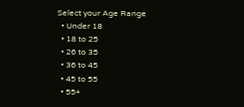Select your Age Range
  • Under 18
  • 18 to 25
  • 26 to 35
  • 36 to 45
  • 45 to 55
  • 55+